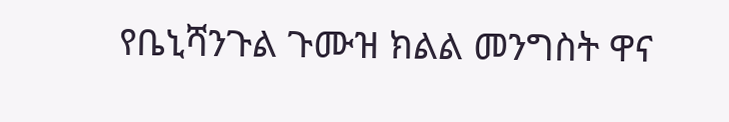የቤኒሻንጉል ጉሙዝ ክልል መንግስት ዋና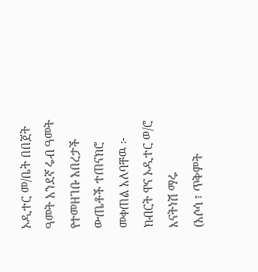ኦዲተር መ/ቤት በበጀት ዓመት አንደኛ ሩብ ዓመት የተመዘገቡ አበረታች ውጤቶች ተጠናክሮ መቀጠል አለባቸዉ ፦ ክብርት ዋና ኦዲተር ወ/ሮ እናትነሽ ማሩ
(አሶሳ ፣ ጥቅምት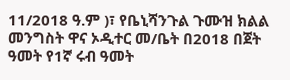11/2018 ዓ.ም )፣ የቤኒሻንጉል ጉሙዝ ክልል መንግስት ዋና ኦዲተር መ/ቤት በ2018 በጀት ዓመት የ1ኛ ሩብ ዓመት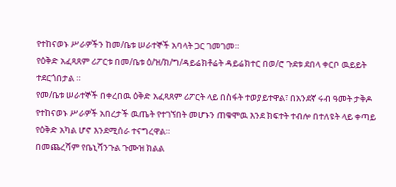የተከናወኑ ሥራዎችን ከመ/ቤቱ ሠራተኞች አባላት ጋር ገመገመ።
የዕቅድ አፈጻጸም ሪፖርቱ በመ/ቤቱ ዕ/ዝ/ክ/ግ/ዳይሬክቶሬት ዳይሬክተር በወ/ሮ ጉደቱ ደበላ ቀርቦ ዉይይት ተደርጎበታል ።
የመ/ቤቱ ሠራተኞች በቀረበዉ ዕቅድ አፈጻጸም ሪፖርት ላይ በስፋት ተወያይተዋል፣ በአንደኛ ሩብ ዓመት ታቅዶ የተከናወኑ ሥራዎች አበረታች ዉጤት የተገኘበት መሆኑን ጠቁሞዉ እንደ ክፍተት ተብሎ በተለዩት ላይ ቀጣይ የዕቅድ አካል ሆኖ እንደሚሰራ ተናግረዋል።
በመጨረሻም የቤኒሻንጉል ጉሙዝ ክልል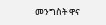መንግስት ዋና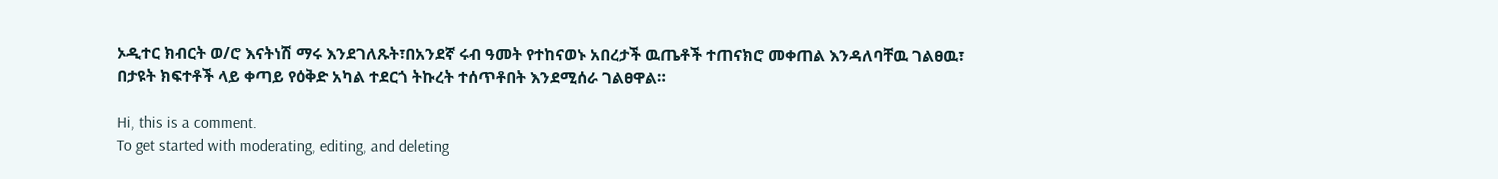ኦዲተር ክብርት ወ/ሮ እናትነሽ ማሩ እንደገለጹት፣በአንደኛ ሩብ ዓመት የተከናወኑ አበረታች ዉጤቶች ተጠናክሮ መቀጠል እንዳለባቸዉ ገልፀዉ፣ በታዩት ክፍተቶች ላይ ቀጣይ የዕቅድ አካል ተደርጎ ትኩረት ተሰጥቶበት እንደሚሰራ ገልፀዋል።

Hi, this is a comment.
To get started with moderating, editing, and deleting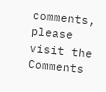comments, please visit the Comments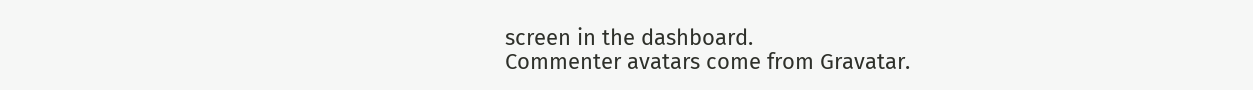screen in the dashboard.
Commenter avatars come from Gravatar.